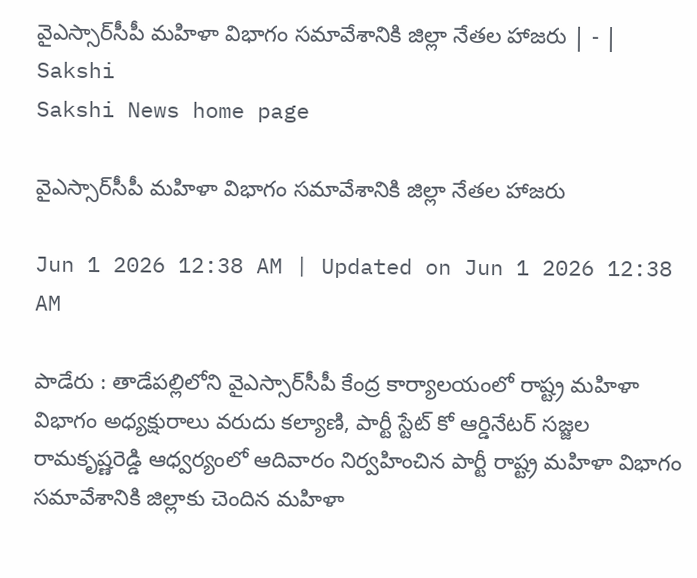వైఎస్సార్‌సీపీ మహిళా విభాగం సమావేశానికి జిల్లా నేతల హాజరు | - | Sakshi
Sakshi News home page

వైఎస్సార్‌సీపీ మహిళా విభాగం సమావేశానికి జిల్లా నేతల హాజరు

Jun 1 2026 12:38 AM | Updated on Jun 1 2026 12:38 AM

పాడేరు : తాడేపల్లిలోని వైఎస్సార్‌సీపీ కేంద్ర కార్యాలయంలో రాష్ట్ర మహిళా విభాగం అధ్యక్షురాలు వరుదు కల్యాణి, పార్టీ స్టేట్‌ కో ఆర్డినేటర్‌ సజ్జల రామకృష్ణరెడ్డి ఆధ్వర్యంలో ఆదివారం నిర్వహించిన పార్టీ రాష్ట్ర మహిళా విభాగం సమావేశానికి జిల్లాకు చెందిన మహిళా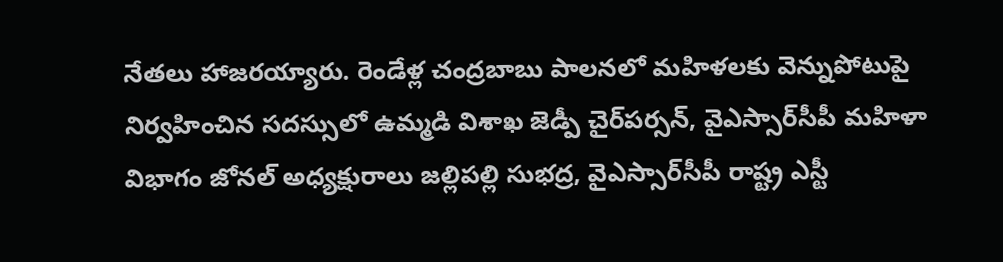నేతలు హాజరయ్యారు. రెండేళ్ల చంద్రబాబు పాలనలో మహిళలకు వెన్నుపోటుపై నిర్వహించిన సదస్సులో ఉమ్మడి విశాఖ జెడ్పీ చైర్‌పర్సన్‌, వైఎస్సార్‌సీపీ మహిళా విభాగం జోనల్‌ అధ్యక్షురాలు జల్లిపల్లి సుభద్ర, వైఎస్సార్‌సీపీ రాష్ట్ర ఎస్టీ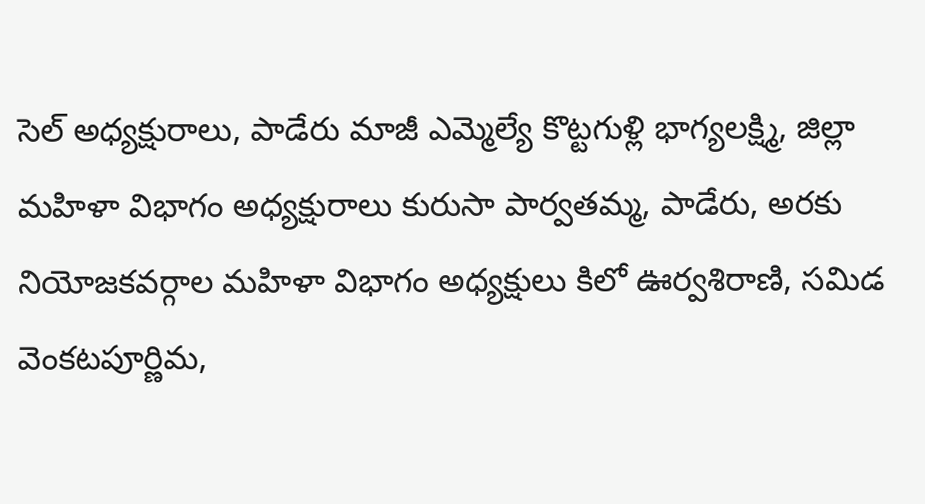సెల్‌ అధ్యక్షురాలు, పాడేరు మాజీ ఎమ్మెల్యే కొట్టగుళ్లి భాగ్యలక్ష్మి, జిల్లా మహిళా విభాగం అధ్యక్షురాలు కురుసా పార్వతమ్మ, పాడేరు, అరకు నియోజకవర్గాల మహిళా విభాగం అధ్యక్షులు కిలో ఊర్వశిరాణి, సమిడ వెంకటపూర్ణిమ,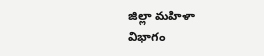జిల్లా మహిళా విభాగం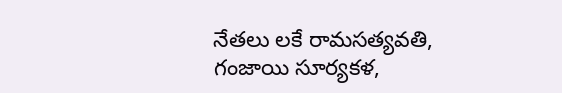నేతలు లకే రామసత్యవతి, గంజాయి సూర్యకళ,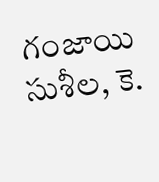గంజాయి సుశీల, కె.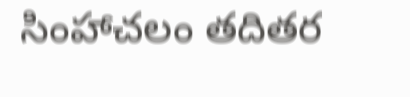సింహాచలం తదితర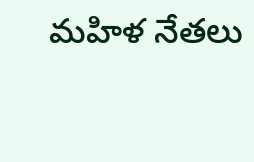మహిళ నేతలు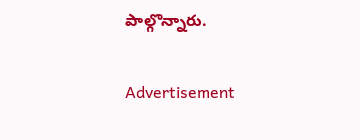పాల్గొన్నారు.

Advertisement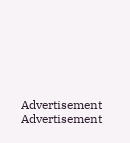Advertisement
Advertisement